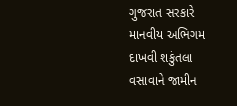ગુજરાત સરકારે માનવીય અભિગમ દાખવી શકુંતલા વસાવાને જામીન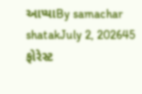આપ્યાBy samachar shatakJuly 2, 202645 ફોરેસ્ટ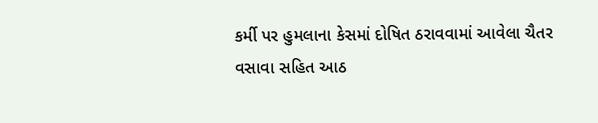કર્મી પર હુમલાના કેસમાં દોષિત ઠરાવવામાં આવેલા ચૈતર વસાવા સહિત આઠ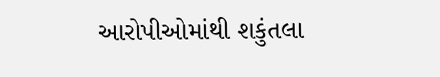આરોપીઓમાંથી શકુંતલા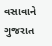વસાવાને ગુજરાત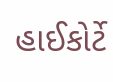હાઈકોર્ટે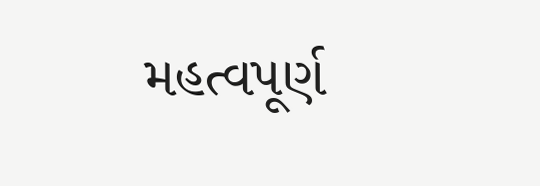મહત્વપૂર્ણ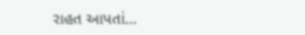રાહત આપતાં…